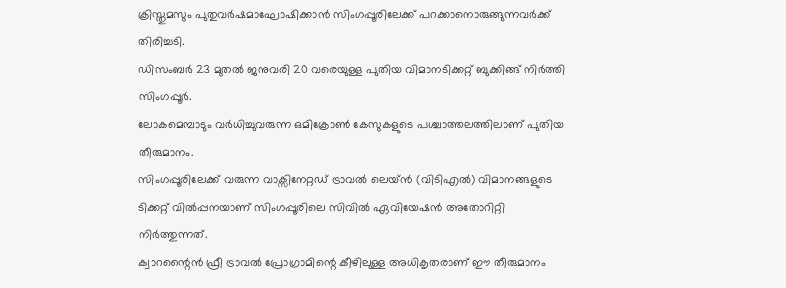ക്രിസ്തുമസും പുതുവർഷമാഘോഷിക്കാൻ സിംഗപ്പൂരിലേക്ക് പറക്കാനൊരുങ്ങുന്നവർക്ക് തിരിച്ചടി.
ഡിസംബർ 23 മുതൽ ജനുവരി 20 വരെയുള്ള പുതിയ വിമാനടിക്കറ്റ് ബുക്കിങ്ങ് നിർത്തി സിംഗപ്പൂർ.
ലോകമെമ്പാടും വർധിച്ചുവരുന്ന ഒമിക്രോൺ കേസുകളുടെ പശ്ചാത്തലത്തിലാണ് പുതിയ തീരുമാനം.
സിംഗപ്പൂരിലേക്ക് വരുന്ന വാക്സിനേറ്റഡ് ട്രാവൽ ലെയ്ൻ (വിടിഎൽ) വിമാനങ്ങളുടെ ടിക്കറ്റ് വിൽപ്പനയാണ് സിംഗപ്പൂരിലെ സിവിൽ ഏവിയേഷൻ അതോറിറ്റി നിർത്തുന്നത്.
ക്വാറന്റൈൻ ഫ്രീ ട്രാവൽ പ്രോഗ്രാമിന്റെ കീഴിലുള്ള അധികൃതരാണ് ഈ തീരുമാനം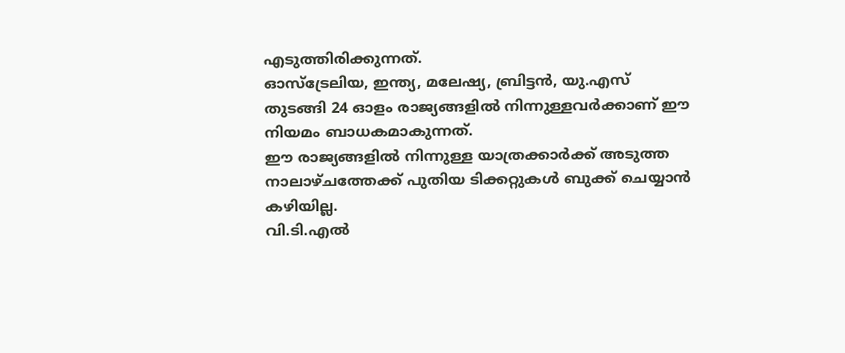എടുത്തിരിക്കുന്നത്.
ഓസ്ട്രേലിയ, ഇന്ത്യ, മലേഷ്യ, ബ്രിട്ടൻ, യു.എസ് തുടങ്ങി 24 ഓളം രാജ്യങ്ങളിൽ നിന്നുള്ളവർക്കാണ് ഈ നിയമം ബാധകമാകുന്നത്.
ഈ രാജ്യങ്ങളിൽ നിന്നുള്ള യാത്രക്കാർക്ക് അടുത്ത നാലാഴ്ചത്തേക്ക് പുതിയ ടിക്കറ്റുകൾ ബുക്ക് ചെയ്യാൻ കഴിയില്ല.
വി.ടി.എൽ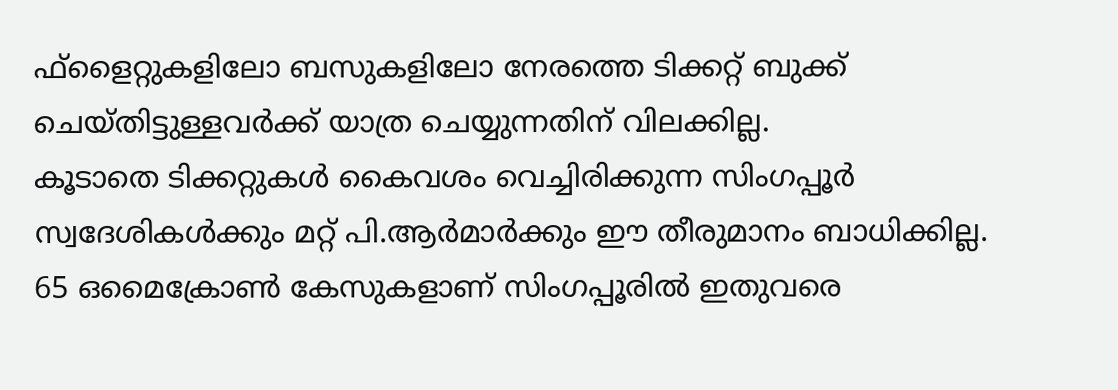ഫ്ളൈറ്റുകളിലോ ബസുകളിലോ നേരത്തെ ടിക്കറ്റ് ബുക്ക് ചെയ്തിട്ടുള്ളവർക്ക് യാത്ര ചെയ്യുന്നതിന് വിലക്കില്ല.
കൂടാതെ ടിക്കറ്റുകൾ കൈവശം വെച്ചിരിക്കുന്ന സിംഗപ്പൂർ സ്വദേശികൾക്കും മറ്റ് പി.ആർമാർക്കും ഈ തീരുമാനം ബാധിക്കില്ല.
65 ഒമൈക്രോൺ കേസുകളാണ് സിംഗപ്പൂരിൽ ഇതുവരെ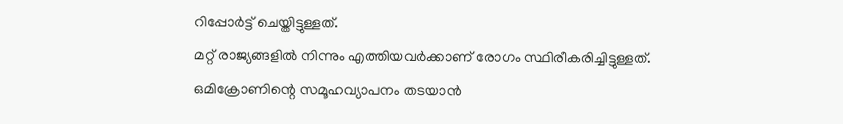റിപ്പോർട്ട് ചെയ്തിട്ടുള്ളത്.
മറ്റ് രാജ്യങ്ങളിൽ നിന്നും എത്തിയവർക്കാണ് രോഗം സ്ഥിരീകരിച്ചിട്ടുള്ളത്.
ഒമിക്രോണിന്റെ സമൂഹവ്യാപനം തടയാൻ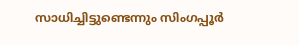സാധിച്ചിട്ടുണ്ടെന്നും സിംഗപ്പൂർ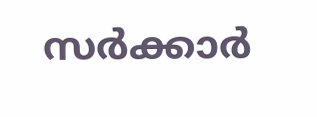സർക്കാർ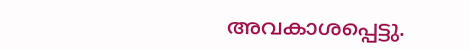അവകാശപ്പെട്ടു.